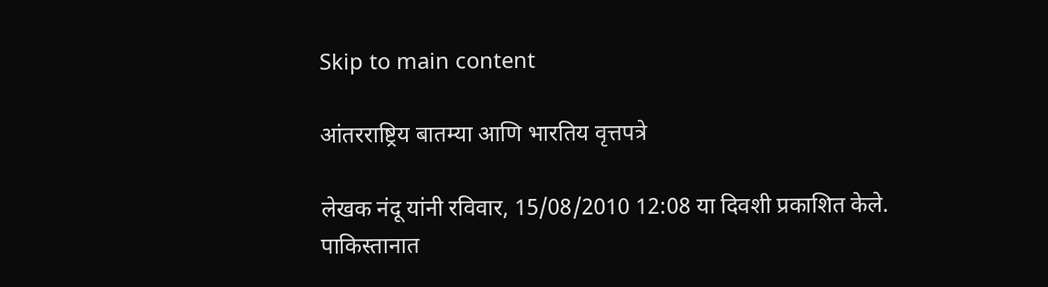Skip to main content

आंतरराष्ट्रिय बातम्या आणि भारतिय वृत्तपत्रे

लेखक नंदू यांनी रविवार, 15/08/2010 12:08 या दिवशी प्रकाशित केले.
पाकिस्तानात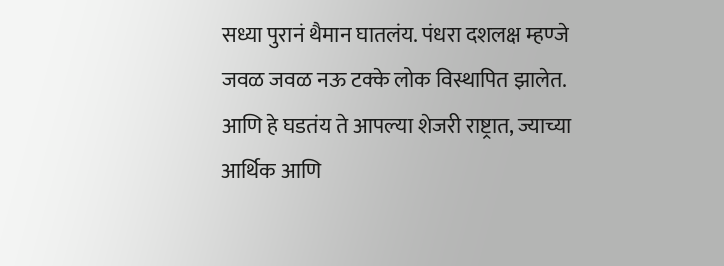सध्या पुरानं थैमान घातलंय. पंधरा दशलक्ष म्हण्जे जवळ जवळ नऊ टक्के लोक विस्थापित झालेत. आणि हे घडतंय ते आपल्या शेजरी राष्ट्रात, ज्याच्या आर्थिक आणि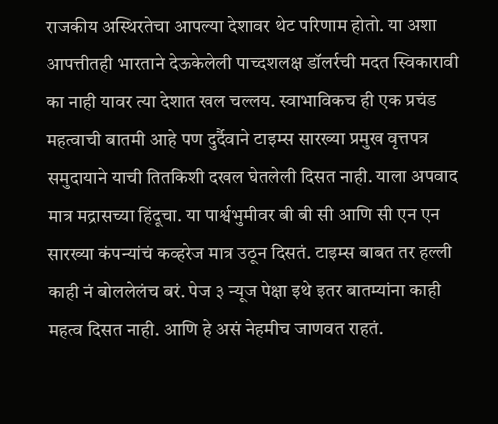राजकीय अस्थिरतेचा आपल्या देशावर थेट परिणाम होतो. या अशा आपत्तीतही भारताने देऊकेलेली पाच्दशलक्ष डॉलर्रची मदत स्विकारावी का नाही यावर त्या देशात खल चल्लय. स्वाभाविकच ही एक प्रचंड महत्वाची बातमी आहे पण दुर्दैवाने टाइम्स सारख्या प्रमुख वृत्तपत्र समुदायाने याची तितकिशी दखल घेतलेली दिसत नाही. याला अपवाद मात्र मद्रासच्या हिंदूचा. या पार्श्वभुमीवर बी बी सी आणि सी एन एन सारख्या कंपन्यांचं कव्हरेज मात्र उठून दिसतं. टाइम्स बाबत तर हल्ली काही नं बोललेलंच बरं. पेज ३ न्यूज पेक्षा इथे इतर बातम्यांना काही महत्व दिसत नाही. आणि हे असं नेहमीच जाणवत राहतं.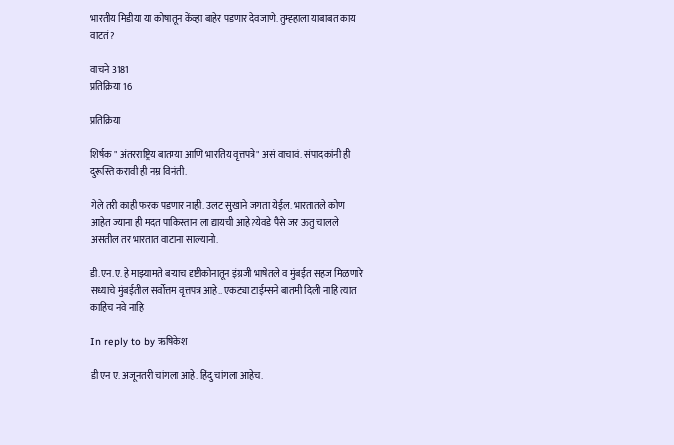भारतीय मिडीया या कोषातून केंव्हा बाहेर पडणार देवजाणे. तुम्ह्हाला याबाबत काय वाटतं?

वाचने 3181
प्रतिक्रिया 16

प्रतिक्रिया

शिर्षक " अंतरराष्ट्रिय बातम्या आणि भारतिय वृत्तपत्रे" असं वाचावं. संपादकांनी ही दुरूस्ति करावी ही नम्र विनंती.

गेले तरी काही फरक पडणार नाही. उलट सुखाने जगता येईल. भारतातले कोण आहेत ज्याना ही मदत पाकिस्तान ला द्यायची आहे?येवडे पैसे जर ऊतु चालले असतील तर भारतात वाटाना साल्यानो.

डी.एन.ए. हे माझ्यामते बर्‍याच दृष्टीकोनातून इंग्रजी भाषेतले व मुंबईत सहज मिळणारे सध्याचे मुंबईतील सर्वोत्तम वृत्तपत्र आहे.. एकट्या टाईम्सने बातमी दिली नाहि त्यात काहिच नवे नाहि

In reply to by ऋषिकेश

डी एन ए. अजूनतरी चांगला आहे. हिंदु चांगला आहेच.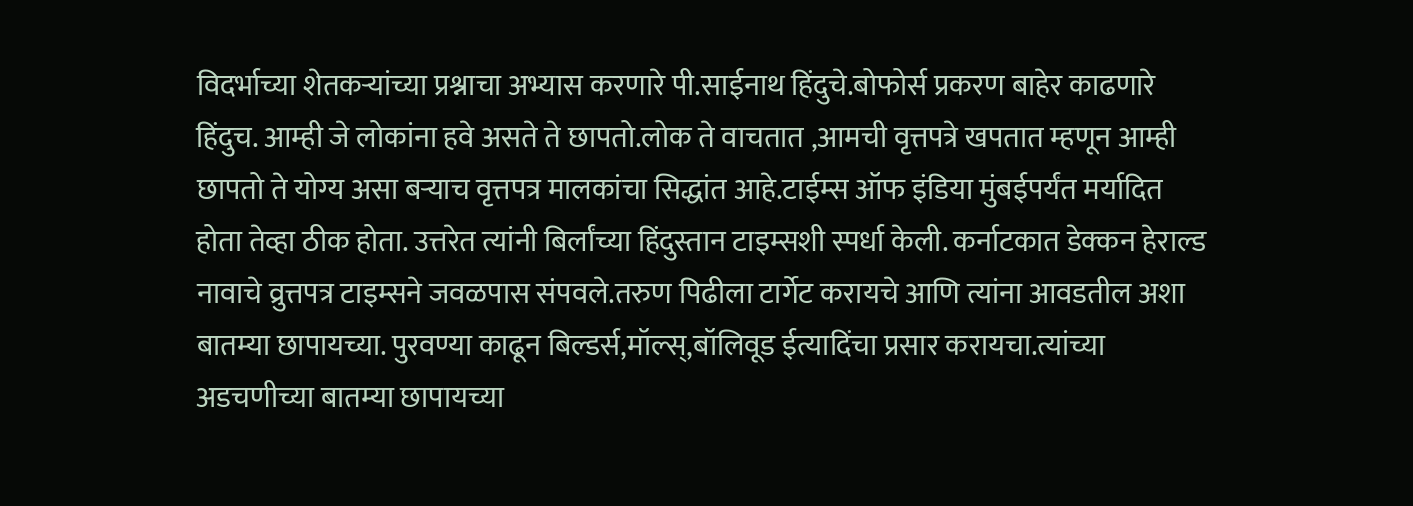विदर्भाच्या शेतकर्‍यांच्या प्रश्नाचा अभ्यास करणारे पी.साईनाथ हिंदुचे.बोफोर्स प्रकरण बाहेर काढणारे हिंदुच. आम्ही जे लोकांना हवे असते ते छापतो.लोक ते वाचतात ,आमची वृत्तपत्रे खपतात म्हणून आम्ही छापतो ते योग्य असा बर्‍याच वृत्तपत्र मालकांचा सिद्धांत आहे.टाईम्स ऑफ इंडिया मुंबईपर्यंत मर्यादित होता तेव्हा ठीक होता. उत्तरेत त्यांनी बिर्लांच्या हिंदुस्तान टाइम्सशी स्पर्धा केली. कर्नाटकात डेक्कन हेराल्ड नावाचे व्रुत्तपत्र टाइम्सने जवळपास संपवले.तरुण पिढीला टार्गेट करायचे आणि त्यांना आवडतील अशा बातम्या छापायच्या. पुरवण्या काढून बिल्डर्स,मॉल्स्,बॉलिवूड ईत्यादिंचा प्रसार करायचा.त्यांच्या अडचणीच्या बातम्या छापायच्या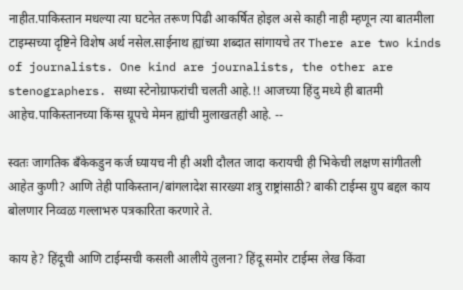नाहीत.पाकिस्तान मधल्या त्या घटनेत तरूण पिढी आकर्षित होइल असे काही नाही म्हणून त्या बातमीला टाइम्सच्या दृष्टिने विशेष अर्थ नसेल.साईनाथ ह्यांच्या शब्दात सांगायचे तर There are two kinds of journalists. One kind are journalists, the other are stenographers. सध्या स्टेनोग्राफरांची चलती आहे.!! आजच्या हिंदु मध्ये ही बातमी आहेच.पाकिस्तानच्या किंग्स ग्रूपचे मेमन ह्यांची मुलाखतही आहे. --

स्वतः जागतिक बॅंकेकडुन कर्ज घ्यायच नी ही अशी दौलत जादा करायची ही भिकेची लक्षण सांगीतली आहेत कुणी? आणि तेही पाकिस्तान/बांगलादेश सारख्या शत्रु राष्ट्रांसाठी? बाकी टाईम्स ग्रुप बद्दल काय बोलणार निव्वळ गल्लाभरु पत्रकारिता करणारे ते.

काय हे? हिंदूची आणि टाईम्सची कसली आलीये तुलना? हिंदू समोर टाईम्स लेख किंवा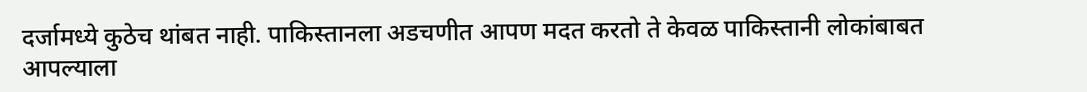दर्जामध्ये कुठेच थांबत नाही. पाकिस्तानला अडचणीत आपण मदत करतो ते केवळ पाकिस्तानी लोकांबाबत आपल्याला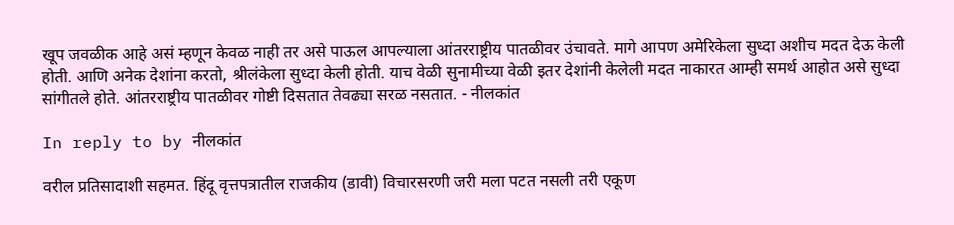खूप जवळीक आहे असं म्हणून केवळ नाही तर असे पाऊल आपल्याला आंतरराष्ट्रीय पातळीवर उंचावते. मागे आपण अमेरिकेला सुध्दा अशीच मदत देऊ केली होती. आणि अनेक देशांना करतो, श्रीलंकेला सुध्दा केली होती. याच वेळी सुनामीच्या वेळी इतर देशांनी केलेली मदत नाकारत आम्ही समर्थ आहोत असे सुध्दा सांगीतले होते. आंतरराष्ट्रीय पातळीवर गोष्टी दिसतात तेवढ्या सरळ नसतात. - नीलकांत

In reply to by नीलकांत

वरील प्रतिसादाशी सहमत. हिंदू वृत्तपत्रातील राजकीय (डावी) विचारसरणी जरी मला पटत नसली तरी एकूण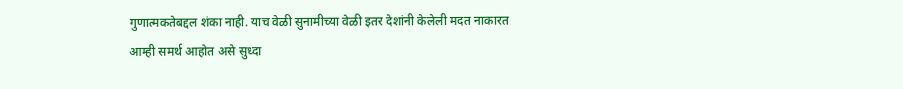गुणात्मकतेबद्दल शंका नाही. याच वेळी सुनामीच्या वेळी इतर देशांनी केलेली मदत नाकारत आम्ही समर्थ आहोत असे सुध्दा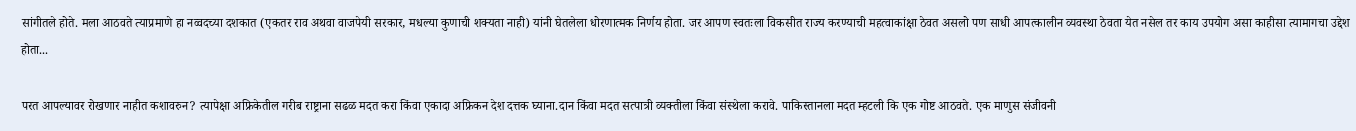सांगीतले होते. मला आठवते त्याप्रमाणे हा नव्वदच्या दशकात (एकतर राव अथवा वाजपेयी सरकार, मधल्या कुणाची शक्यता नाही) यांनी घेतलेला धोरणात्मक निर्णय होता. जर आपण स्वतःला विकसीत राज्य करण्याची महत्वाकांक्षा ठेवत असलो पण साधी आपत्कालीन व्यवस्था ठेवता येत नसेल तर काय उपयोग असा काहीसा त्यामागचा उद्देश होता...

परत आपल्यावर रोखणार नाहीत कशावरुन? त्यापेक्षा अफ्रिकेतील गरीब राष्ट्राना सढळ मदत करा किंवा एकादा अफ्रिकन देश दत्तक घ्याना.दान किंवा मदत सत्पात्री व्यक्तीला किंवा संस्थेला करावे. पाकिस्तानला मदत म्हटली कि एक गोष्ट आठवते. एक माणुस संजीवनी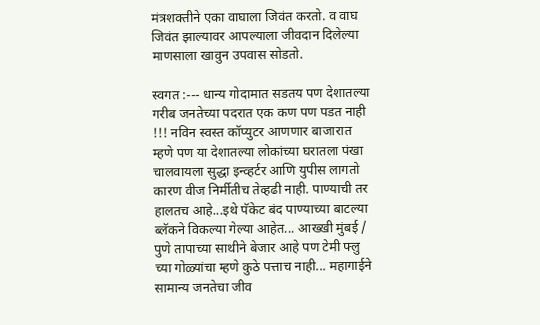मंत्रशक्तीने एका वाघाला जिवंत करतो. व वाघ जिवंत झाल्यावर आपल्याला जीवदान दिलेल्या माणसाला खावुन उपवास सोडतो.

स्वगत :--- धान्य गोदामात सडतय पण देशातल्या गरीब जनतेच्या पदरात एक कण पण पडत नाही !!! नविन स्वस्त कॉप्युटर आणणार बाजारात म्हणे पण या देशातल्या लोकांच्या घरातला पंखा चालवायला सुद्धा इन्व्हर्टर आणि युपीस लागतो कारण वीज निर्मीतीच तेव्हढी नाही. पाण्याची तर हालतच आहे...इथे पॅकेट बंद पाण्याच्या बाटल्या ब्लॅकने विकल्या गेल्या आहेत... आख्खी मुंबई / पुणे तापाच्या साथीने बेजार आहे पण टेमी फ्लु च्या गोळ्यांचा म्हणे कुठे पत्ताच नाही... महागाईने सामान्य जनतेचा जीव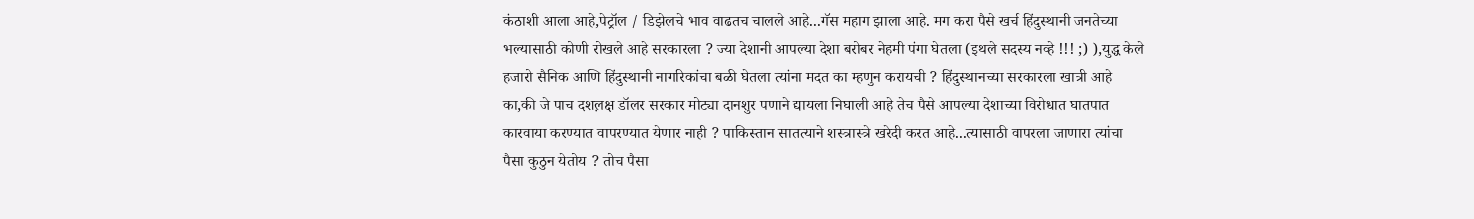कंठाशी आला आहे,पेट्रॉल / डिझेलचे भाव वाढतच चालले आहे...गॅस महाग झाला आहे. मग करा पैसे खर्च हिंदुस्थानी जनतेच्या भल्यासाठी कोणी रोखले आहे सरकारला ? ज्या देशानी आपल्या देशा बरोबर नेहमी पंगा घेतला (इथले सदस्य नव्हे !!! ;) ),युद्ध केले हजारो सैनिक आणि हिंदुस्थानी नागरिकांचा बळी घेतला त्यांना मदत का म्हणुन करायची ? हिंदुस्थानच्या सरकारला खात्री आहे का,की जे पाच दशल़क्ष डॉलर सरकार मोट्या दानशुर पणाने द्यायला निघाली आहे तेच पैसे आपल्या देशाच्या विरोधात घातपात कारवाया करण्यात वापरण्यात येणार नाही ? पाकिस्तान सातत्याने शस्त्रास्त्रे खरेदी करत आहे...त्यासाठी वापरला जाणारा त्यांचा पैसा कुठुन येतोय ? तोच पैसा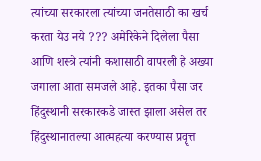त्यांच्या सरकारला त्यांच्या जनतेसाठी का खर्च करता येउ नये ??? अमेरिकेने दिलेला पैसा आणि शस्त्रे त्यांनी कशासाठी वापरली हे अख्या जगाला आता समजले आहे. इतका पैसा जर हिंदुस्थानी सरकारकडे जास्त झाला असेल तर हिंदुस्थानातल्या आत्महत्या करण्यास प्रवॄत्त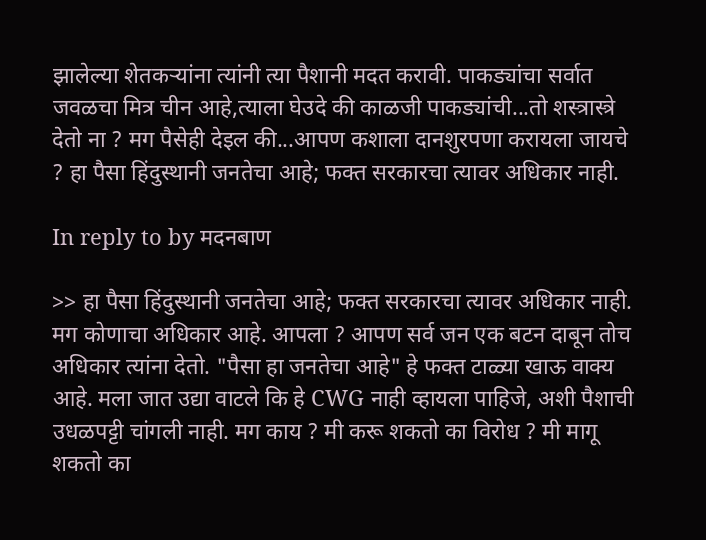झालेल्या शेतकर्‍यांना त्यांनी त्या पैशानी मदत करावी. पाकड्यांचा सर्वात जवळचा मित्र चीन आहे,त्याला घेउदे की काळजी पाकड्यांची...तो शस्त्रास्त्रे देतो ना ? मग पैसेही देइल की...आपण कशाला दानशुरपणा करायला जायचे ? हा पैसा हिंदुस्थानी जनतेचा आहे; फक्त सरकारचा त्यावर अधिकार नाही.

In reply to by मदनबाण

>> हा पैसा हिंदुस्थानी जनतेचा आहे; फक्त सरकारचा त्यावर अधिकार नाही. मग कोणाचा अधिकार आहे. आपला ? आपण सर्व जन एक बटन दाबून तोच अधिकार त्यांना देतो. "पैसा हा जनतेचा आहे" हे फक्त टाळ्या खाऊ वाक्य आहे. मला जात उद्या वाटले कि हे CWG नाही व्हायला पाहिजे, अशी पैशाची उधळपट्टी चांगली नाही. मग काय ? मी करू शकतो का विरोध ? मी मागू शकतो का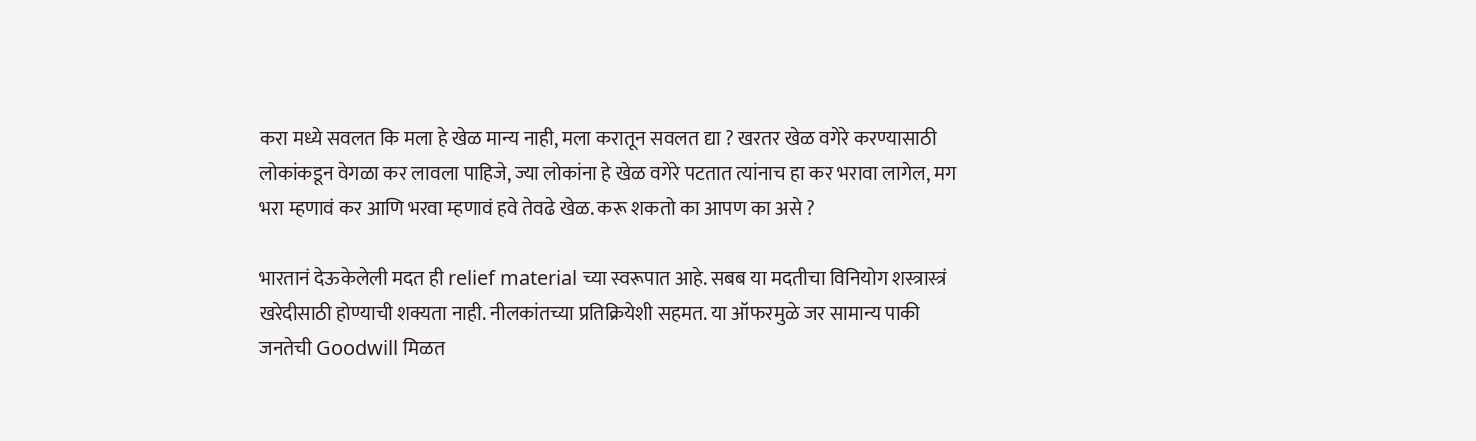करा मध्ये सवलत कि मला हे खेळ मान्य नाही, मला करातून सवलत द्या ? खरतर खेळ वगेरे करण्यासाठी लोकांकडून वेगळा कर लावला पाहिजे, ज्या लोकांना हे खेळ वगेरे पटतात त्यांनाच हा कर भरावा लागेल, मग भरा म्हणावं कर आणि भरवा म्हणावं हवे तेवढे खेळ. करू शकतो का आपण का असे ?

भारतानं देऊकेलेली मदत ही relief material च्या स्वरूपात आहे. सबब या मदतीचा विनियोग शस्त्रास्त्रं खरेदीसाठी होण्याची शक्यता नाही. नीलकांतच्या प्रतिक्रियेशी सहमत. या ऑफरमुळे जर सामान्य पाकी जनतेची Goodwill मिळत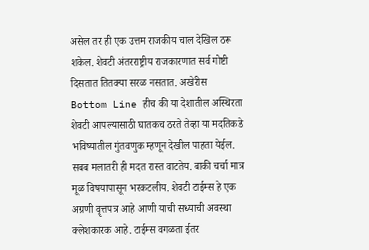असेल तर ही एक उत्तम राजकीय चाल देखिल ठरू शकेल. शेवटी अंतरराष्ट्रीय राजकारणात सर्व गोष्टी दिसतात तितक्या सरळ नसतात. अखेरीस Bottom Line हीच की या देशातील अस्थिरता शेवटी आपल्यासाठी घातकच ठरते तेव्हा या मदतिकडे भविष्यातील गुंतवणुक म्हणून देखील पाहता येईल. सबब मलातरी ही मदत रास्त वाटतेय. बाकी चर्चा मात्र मूळ विषयापासून भरकटलीय. शेवटी टाईम्स हे एक अग्रणी वॄत्तपत्र आहे आणी याची सध्याची अवस्था क्लेशकारक आहे. टाईम्स वगळता ईतर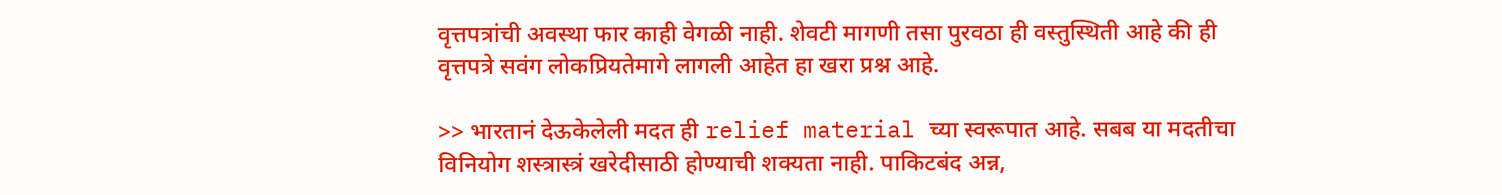वृत्तपत्रांची अवस्था फार काही वेगळी नाही. शेवटी मागणी तसा पुरवठा ही वस्तुस्थिती आहे की ही वृत्तपत्रे सवंग लोकप्रियतेमागे लागली आहेत हा खरा प्रश्न आहे.

>> भारतानं देऊकेलेली मदत ही relief material च्या स्वरूपात आहे. सबब या मदतीचा विनियोग शस्त्रास्त्रं खरेदीसाठी होण्याची शक्यता नाही. पाकिटबंद अन्न,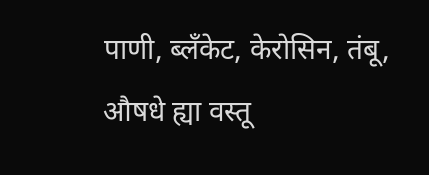पाणी, ब्लँकेट, केरोसिन, तंबू, औषधे ह्या वस्तू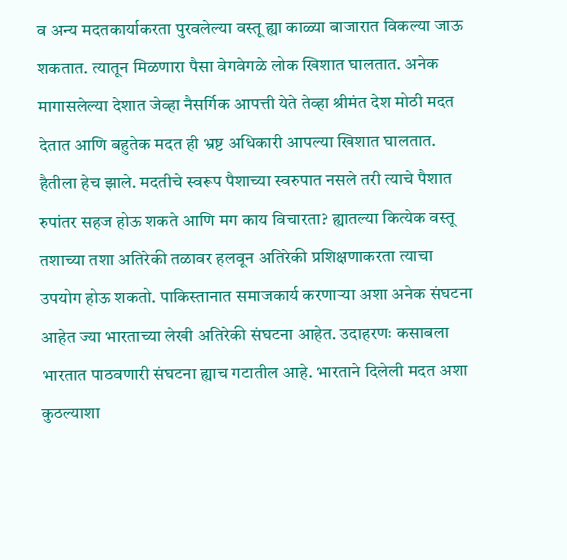व अन्य मदतकार्याकरता पुरवलेल्या वस्तू ह्या काळ्या बाजारात विकल्या जाऊ शकतात. त्यातून मिळणारा पैसा वेगवेगळे लोक खिशात घालतात. अनेक मागासलेल्या देशात जेव्हा नैसर्गिक आपत्ती येते तेव्हा श्रीमंत देश मोठी मदत देतात आणि बहुतेक मदत ही भ्रष्ट अधिकारी आपल्या खिशात घालतात. हैतीला हेच झाले. मदतीचे स्वरूप पैशाच्या स्वरुपात नसले तरी त्याचे पैशात रुपांतर सहज होऊ शकते आणि मग काय विचारता? ह्यातल्या कित्येक वस्तू तशाच्या तशा अतिरेकी तळावर हलवून अतिरेकी प्रशिक्षणाकरता त्याचा उपयोग होऊ शकतो. पाकिस्तानात समाजकार्य करणार्‍या अशा अनेक संघटना आहेत ज्या भारताच्या लेखी अतिरेकी संघटना आहेत. उदाहरणः कसाबला भारतात पाठवणारी संघटना ह्याच गटातील आहे. भारताने दिलेली मदत अशा कुठल्याशा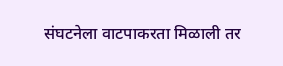संघटनेला वाटपाकरता मिळाली तर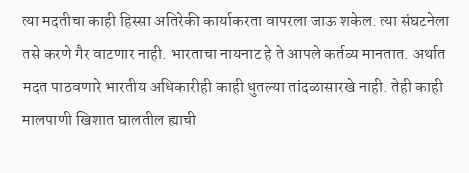त्या मदतीचा काही हिस्सा अतिरेकी कार्याकरता वापरला जाऊ शकेल. त्या संघटनेला तसे करणे गैर वाटणार नाही. भारताचा नायनाट हे ते आपले कर्तव्य मानतात. अर्थात मदत पाठवणारे भारतीय अधिकारीही काही धुतल्या तांदळासारखे नाही. तेही काही मालपाणी खिशात घालतील ह्याची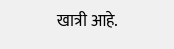खात्री आहे.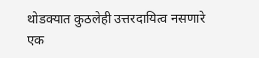थोडक्यात कुठलेही उत्तरदायित्व नसणारे एक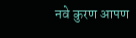नवे कुरण आपण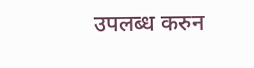उपलब्ध करुन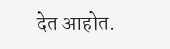देत आहोत.